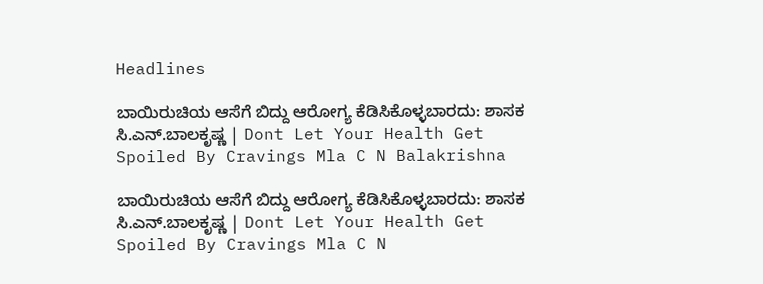Headlines

ಬಾಯಿರುಚಿಯ ಆಸೆಗೆ ಬಿದ್ದು ಆರೋಗ್ಯ ಕೆಡಿಸಿಕೊಳ್ಳಬಾರದು: ಶಾಸಕ ಸಿ.ಎನ್.ಬಾಲಕೃಷ್ಣ | Dont Let Your Health Get Spoiled By Cravings Mla C N Balakrishna

ಬಾಯಿರುಚಿಯ ಆಸೆಗೆ ಬಿದ್ದು ಆರೋಗ್ಯ ಕೆಡಿಸಿಕೊಳ್ಳಬಾರದು: ಶಾಸಕ ಸಿ.ಎನ್.ಬಾಲಕೃಷ್ಣ | Dont Let Your Health Get Spoiled By Cravings Mla C N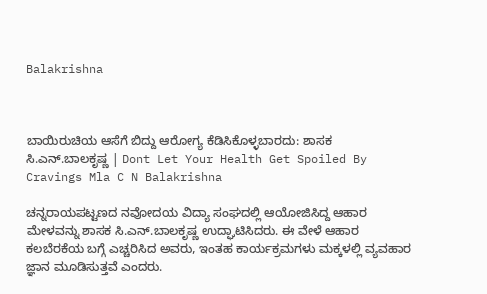Balakrishna



ಬಾಯಿರುಚಿಯ ಆಸೆಗೆ ಬಿದ್ದು ಆರೋಗ್ಯ ಕೆಡಿಸಿಕೊಳ್ಳಬಾರದು: ಶಾಸಕ ಸಿ.ಎನ್.ಬಾಲಕೃಷ್ಣ | Dont Let Your Health Get Spoiled By Cravings Mla C N Balakrishna

ಚನ್ನರಾಯಪಟ್ಟಣದ ನವೋದಯ ವಿದ್ಯಾ ಸಂಘದಲ್ಲಿ ಆಯೋಜಿಸಿದ್ದ ಆಹಾರ ಮೇಳವನ್ನು ಶಾಸಕ ಸಿ.ಎನ್.ಬಾಲಕೃಷ್ಣ ಉದ್ಘಾಟಿಸಿದರು. ಈ ವೇಳೆ ಆಹಾರ ಕಲಬೆರಕೆಯ ಬಗ್ಗೆ ಎಚ್ಚರಿಸಿದ ಅವರು, ಇಂತಹ ಕಾರ್ಯಕ್ರಮಗಳು ಮಕ್ಕಳಲ್ಲಿ ವ್ಯವಹಾರ ಜ್ಞಾನ ಮೂಡಿಸುತ್ತವೆ ಎಂದರು.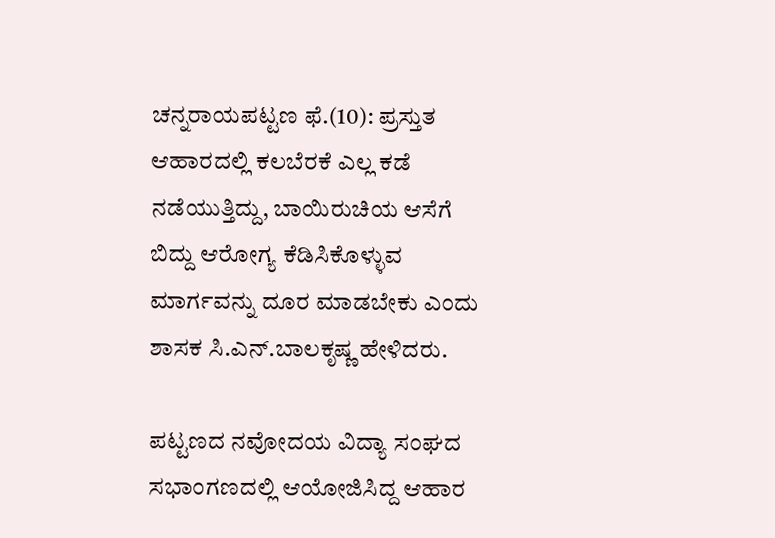ಚನ್ನರಾಯಪಟ್ಟಣ ಫೆ.(10): ಪ್ರಸ್ತುತ ಆಹಾರದಲ್ಲಿ ಕಲಬೆರಕೆ ಎಲ್ಲ ಕಡೆ ನಡೆಯುತ್ತಿದ್ದು, ಬಾಯಿರುಚಿಯ ಆಸೆಗೆ ಬಿದ್ದು ಆರೋಗ್ಯ ಕೆಡಿಸಿಕೊಳ್ಳುವ ಮಾರ್ಗವನ್ನು ದೂರ ಮಾಡಬೇಕು ಎಂದು ಶಾಸಕ ಸಿ.ಎನ್.ಬಾಲಕೃಷ್ಣ ಹೇಳಿದರು.

ಪಟ್ಟಣದ ನವೋದಯ ವಿದ್ಯಾ ಸಂಘದ ಸಭಾಂಗಣದಲ್ಲಿ ಆಯೋಜಿಸಿದ್ದ ಆಹಾರ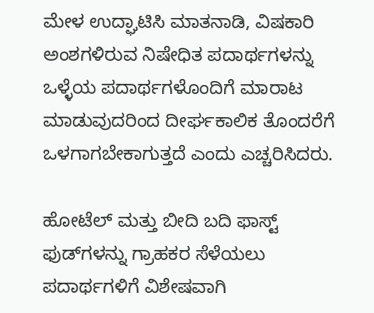ಮೇಳ ಉದ್ಘಾಟಿಸಿ ಮಾತನಾಡಿ, ವಿಷಕಾರಿ ಅಂಶಗಳಿರುವ ನಿಷೇಧಿತ ಪದಾರ್ಥಗಳನ್ನು ಒಳ್ಳೆಯ ಪದಾರ್ಥಗಳೊಂದಿಗೆ ಮಾರಾಟ ಮಾಡುವುದರಿಂದ ದೀರ್ಘಕಾಲಿಕ ತೊಂದರೆಗೆ ಒಳಗಾಗಬೇಕಾಗುತ್ತದೆ ಎಂದು ಎಚ್ಚರಿಸಿದರು.

ಹೋಟೆಲ್ ಮತ್ತು ಬೀದಿ ಬದಿ ಫಾಸ್ಟ್ ಫುಡ್‌ಗಳನ್ನು ಗ್ರಾಹಕರ ಸೆಳೆಯಲು ಪದಾರ್ಥಗಳಿಗೆ ವಿಶೇಷವಾಗಿ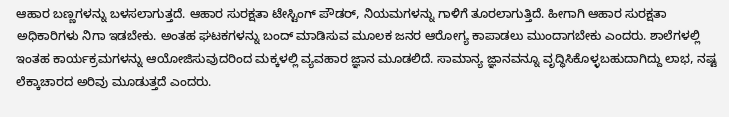ಆಹಾರ ಬಣ್ಣಗಳನ್ನು ಬಳಸಲಾಗುತ್ತದೆ. ಆಹಾರ ಸುರಕ್ಷತಾ ಟೇಸ್ಟಿಂಗ್ ಪೌಡರ್, ನಿಯಮಗಳನ್ನು ಗಾಳಿಗೆ ತೂರಲಾಗುತ್ತಿದೆ. ಹೀಗಾಗಿ ಆಹಾರ ಸುರಕ್ಷತಾ ಅಧಿಕಾರಿಗಳು ನಿಗಾ ಇಡಬೇಕು. ಅಂತಹ ಘಟಕಗಳನ್ನು ಬಂದ್ ಮಾಡಿಸುವ ಮೂಲಕ ಜನರ ಆರೋಗ್ಯ ಕಾಪಾಡಲು ಮುಂದಾಗಬೇಕು ಎಂದರು. ಶಾಲೆಗಳಲ್ಲಿ ಇಂತಹ ಕಾರ್ಯಕ್ರಮಗಳನ್ನು ಆಯೋಜಿಸುವುದರಿಂದ ಮಕ್ಕಳಲ್ಲಿ ವ್ಯವಹಾರ ಜ್ಞಾನ ಮೂಡಲಿದೆ. ಸಾಮಾನ್ಯ ಜ್ಞಾನವನ್ನೂ ವೃದ್ಧಿಸಿಕೊಳ್ಳಬಹುದಾಗಿದ್ದು ಲಾಭ, ನಷ್ಟ ಲೆಕ್ಕಾಚಾರದ ಅರಿವು ಮೂಡುತ್ತದೆ ಎಂದರು.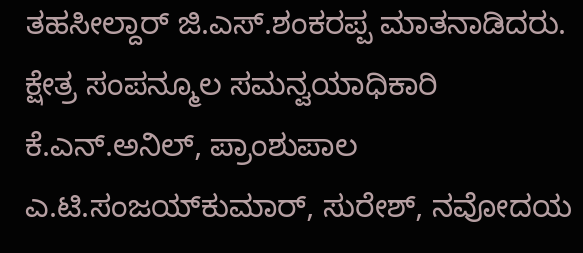ತಹಸೀಲ್ದಾರ್ ಜಿ.ಎಸ್.ಶಂಕರಪ್ಪ ಮಾತನಾಡಿದರು. ಕ್ಷೇತ್ರ ಸಂಪನ್ಮೂಲ ಸಮನ್ವಯಾಧಿಕಾರಿ ಕೆ.ಎನ್.ಅನಿಲ್, ಪ್ರಾಂಶುಪಾಲ ಎ.ಟಿ.ಸಂಜಯ್‌ಕುಮಾರ್, ಸುರೇಶ್, ನವೋದಯ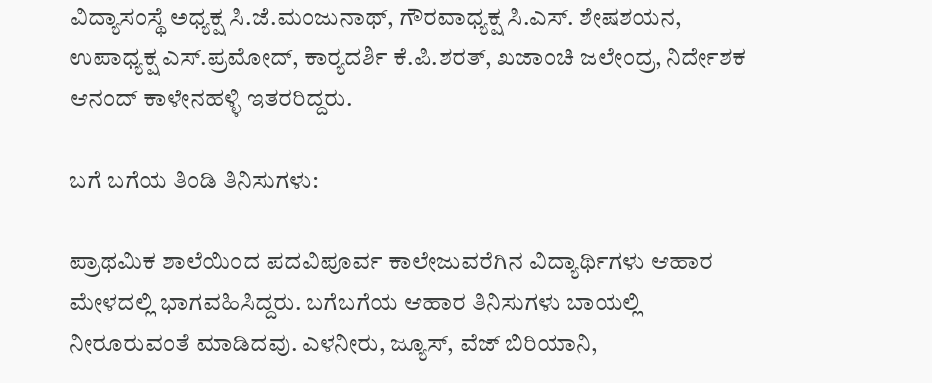ವಿದ್ಯಾಸಂಸ್ಥೆ ಅಧ್ಯಕ್ಷ ಸಿ.ಜೆ.ಮಂಜುನಾಥ್, ಗೌರವಾಧ್ಯಕ್ಷ ಸಿ.ಎಸ್. ಶೇಷಶಯನ, ಉಪಾಧ್ಯಕ್ಷ ಎಸ್.ಪ್ರಮೋದ್, ಕಾರ್‍ಯದರ್ಶಿ ಕೆ.ಪಿ.ಶರತ್, ಖಜಾಂಚಿ ಜಲೇಂದ್ರ, ನಿರ್ದೇಶಕ ಆನಂದ್ ಕಾಳೇನಹಳ್ಳಿ ಇತರರಿದ್ದರು.

ಬಗೆ ಬಗೆಯ ತಿಂಡಿ ತಿನಿಸುಗಳು:

ಪ್ರಾಥಮಿಕ ಶಾಲೆಯಿಂದ ಪದವಿಪೂರ್ವ ಕಾಲೇಜುವರೆಗಿನ ವಿದ್ಯಾರ್ಥಿಗಳು ಆಹಾರ ಮೇಳದಲ್ಲಿ ಭಾಗವಹಿಸಿದ್ದರು. ಬಗೆಬಗೆಯ ಆಹಾರ ತಿನಿಸುಗಳು ಬಾಯಲ್ಲಿ ನೀರೂರುವಂತೆ ಮಾಡಿದವು. ಎಳನೀರು, ಜ್ಯೂಸ್, ವೆಜ್ ಬಿರಿಯಾನಿ,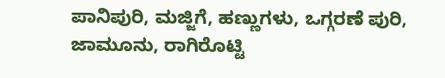ಪಾನಿಪುರಿ, ಮಜ್ಜಿಗೆ, ಹಣ್ಣುಗಳು, ಒಗ್ಗರಣೆ ಪುರಿ, ಜಾಮೂನು, ರಾಗಿರೊಟ್ಟಿ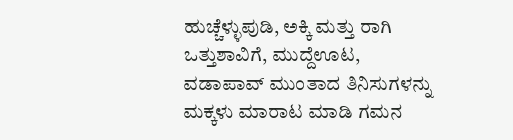ಹುಚ್ಚೆಳ್ಳುಪುಡಿ, ಅಕ್ಕಿ ಮತ್ತು ರಾಗಿ ಒತ್ತುಶಾವಿಗೆ, ಮುದ್ದೆಊಟ, ವಡಾಪಾವ್ ಮುಂತಾದ ತಿನಿಸುಗಳನ್ನು ಮಕ್ಕಳು ಮಾರಾಟ ಮಾಡಿ ಗಮನ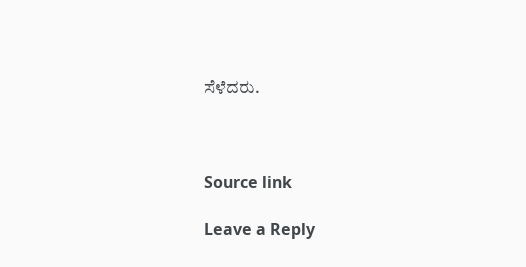ಸೆಳೆದರು.



Source link

Leave a Reply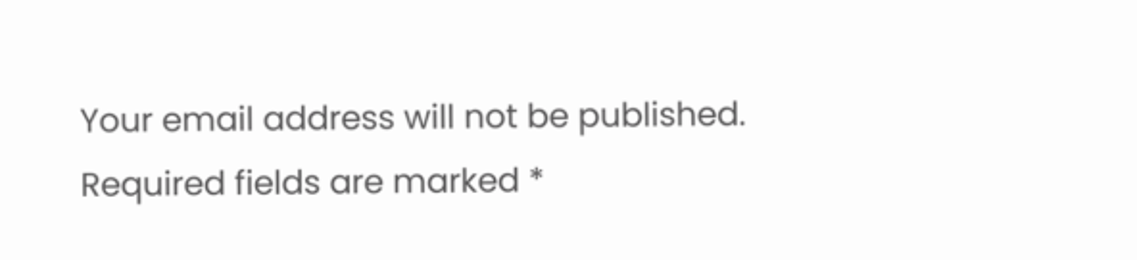Your email address will not be published. Required fields are marked *